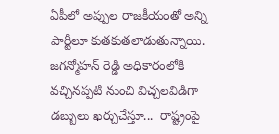ఏపీలో అప్పుల రాజకీయంతో అన్ని పార్టీలూ కుతకుతలాడుతున్నాయి. జగన్మోహన్ రెడ్డి అధికారంలోకి వచ్చినప్పటి నుంచి విచ్చలవిడిగా డబ్బులు ఖర్చుచేస్తూ...  రాష్ట్రంపై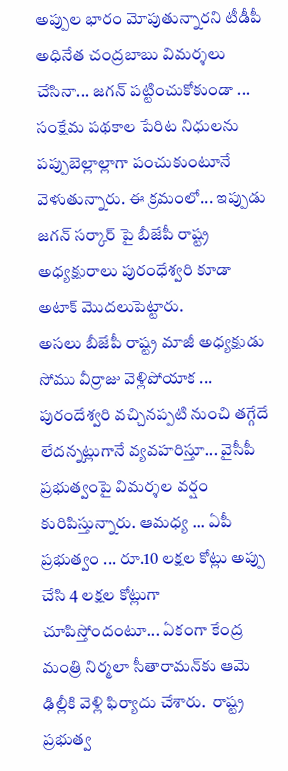అప్పుల భారం మోపుతున్నారని టీడీపీ అధినేత చంద్రబాబు విమర్శలు చేసినా... జగన్ పట్టించుకోకుండా ... సంక్షేమ పథకాల పేరిట నిధులను పప్పుబెల్లాల్లాగా పంచుకుంటూనే వెళుతున్నారు. ఈ క్రమంలో... ఇప్పుడు జగన్ సర్కార్ పై బీజేపీ రాష్ట్ర అధ్యక్షురాలు పురంధేశ్వరి కూడా అటాక్ మొదలుపెట్టారు.
అసలు బీజేపీ రాష్ట్ర మాజీ అధ్యక్షుడు సోము వీర్రాజు వెళ్లిపోయాక ... పురందేశ్వరి వచ్చినప్పటి నుంచి తగ్గేదే లేదన్నట్లుగానే వ్యవహరిస్తూ... వైసీపీ ప్రభుత్వంపై విమర్శల వర్షం కురిపిస్తున్నారు. ఆమధ్య ... ఏపీ ప్రభుత్వం ... రూ.10 లక్షల కోట్లు అప్పు చేసి 4 లక్షల కోట్లుగా చూపిస్తోందంటూ... ఏకంగా కేంద్ర మంత్రి నిర్మలా సీతారామన్‌కు ఆమె ఢిల్లీకి వెళ్లి ఫిర్యాదు చేశారు.  రాష్ట్ర ప్రభుత్వ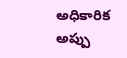అధికారిక అప్పు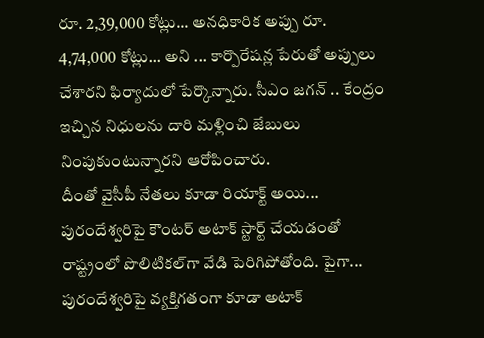రూ. 2,39,000 కోట్లు... అనధికారిక అప్పు రూ. 4,74,000 కోట్లు... అని ... కార్పొరేషన్ల పేరుతో అప్పులు చేశారని ఫిర్యాదులో పేర్కొన్నారు. సీఎం జగన్ .. కేంద్రం ఇచ్చిన నిధులను దారి మళ్లించి జేబులు నింపుకుంటున్నారని ఆరోపించారు.
దీంతో వైసీపీ నేతలు కూడా రియాక్ట్ అయి... పురందేశ్వరిపై కౌంటర్ అటాక్ స్టార్ట్ చేయడంతో రాష్ట్రంలో పొలిటికల్‌గా వేడి పెరిగిపోతోంది. పైగా... పురందేశ్వరిపై వ్యక్తిగతంగా కూడా అటాక్‌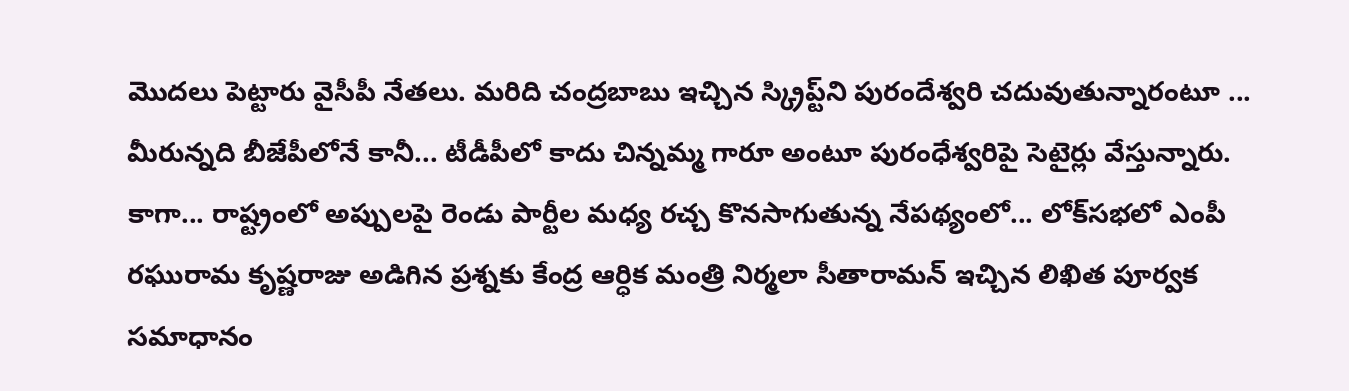మొదలు పెట్టారు వైసీపీ నేతలు. మరిది చంద్రబాబు ఇచ్చిన స్క్రిప్ట్‌ని పురందేశ్వరి చదువుతున్నారంటూ ... మీరున్నది బీజేపీలోనే కానీ... టీడీపీలో కాదు చిన్నమ్మ గారూ అంటూ పురంధేశ్వరిపై సెటైర్లు వేస్తున్నారు.
కాగా... రాష్ట్రంలో అప్పులపై రెండు పార్టీల మధ్య రచ్చ కొనసాగుతున్న నేపథ్యంలో... లోక్‌సభలో ఎంపీ రఘురామ కృష్ణరాజు అడిగిన ప్రశ్నకు కేంద్ర ఆర్ధిక మంత్రి నిర్మలా సీతారామన్‌ ఇచ్చిన లిఖిత పూర్వక సమాధానం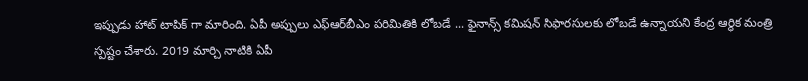ఇప్పుడు హాట్ టాపిక్ గా మారింది. ఏపీ అప్పులు ఎఫ్‌ఆర్‌బీఎం పరిమితికి లోబడే ... ఫైనాన్స్‌ కమిషన్‌ సిఫారసులకు లోబడే ఉన్నాయని కేంద్ర ఆర్థిక మంత్రి స్పష్టం చేశారు. 2019 మార్చి నాటికి ఏపీ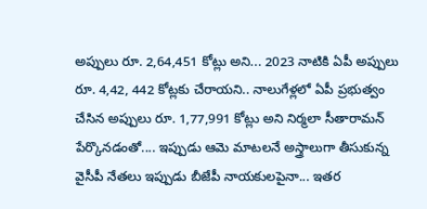అప్పులు రూ. 2,64,451 కోట్లు అని... 2023 నాటికి ఏపీ అప్పులు రూ. 4,42, 442 కోట్లకు చేరాయని.. నాలుగేళ్లలో ఏపీ ప్రభుత్వం చేసిన అప్పులు రూ. 1,77,991 కోట్లు అని నిర్మలా సీతారామన్‌ పేర్కొనడంతో.... ఇప్పుడు ఆమె మాటలనే అస్త్రాలుగా తీసుకున్న వైసీపీ నేతలు ఇప్పుడు బీజేపీ నాయకులపైనా... ఇతర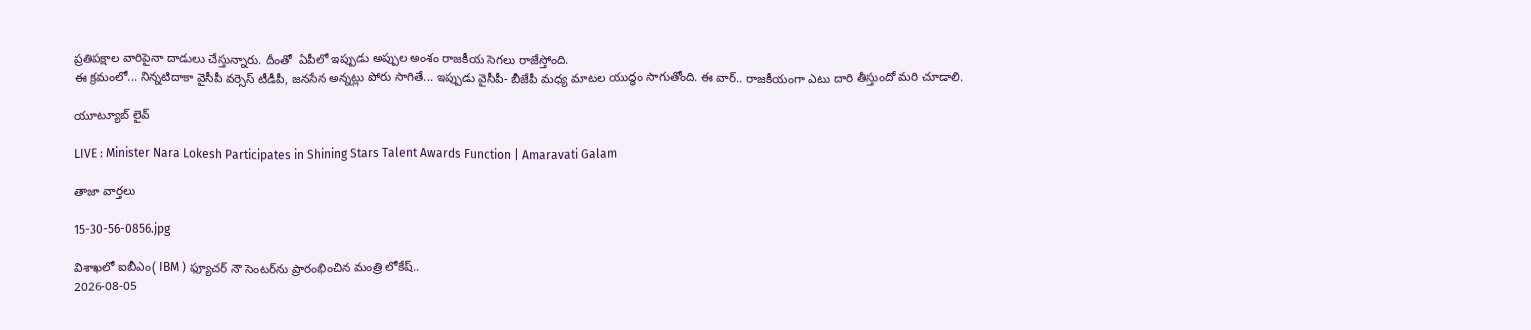ప్రతిపక్షాల వారిపైనా దాడులు చేస్తున్నారు. దీంతో  ఏపీలో ఇప్పుడు అప్పుల అంశం రాజకీయ సెగలు రాజేస్తోంది.
ఈ క్రమంలో... నిన్నటిదాకా వైసీపీ వర్సెస్‌ టీడీపీ, జనసేన అన్నట్లు పోరు సాగితే... ఇప్పుడు వైసీపీ- బీజేపీ మధ్య మాటల యుద్ధం సాగుతోంది. ఈ వార్‌.. రాజకీయంగా ఎటు దారి తీస్తుందో మరి చూడాలి.

యూట్యూబ్ లైవ్

LIVE : Minister Nara Lokesh Participates in Shining Stars Talent Awards Function | Amaravati Galam

తాజా వార్తలు

15-30-56-0856.jpg

విశాఖలో ఐబీఎం( IBM ) ఫ్యూచర్ నౌ సెంటర్‌ను ప్రారంభించిన మంత్రి లోకేష్..
2026-08-05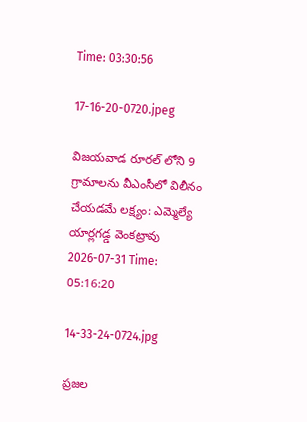Time: 03:30:56

17-16-20-0720.jpeg

విజయవాడ రూరల్ లోని 9 గ్రామాలను వీఎంసీలో విలీనం చేయడమే లక్ష్యం: ఎమ్మెల్యే యార్లగడ్డ వెంకట్రావు
2026-07-31 Time: 05:16:20

14-33-24-0724.jpg

ప్ర‌జ‌ల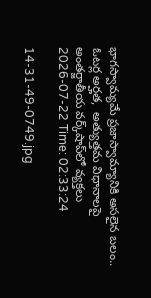భాగ‌స్వామ్య‌మే ప్రజాస్వామ్యానికి అస‌లైన బ‌లం.. ఓట‌ర్ల అర్హ‌త‌,  అత్యుత్త‌మ విధానాల‌పై అంతర్జాతీయ వ‌ర్క్‌షాప్‌లో వ్యక్తలు
2026-07-22 Time: 02:33:24

14-31-49-0749.jpg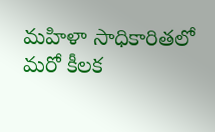మ‌హిళా సాధికారిత‌లో మ‌రో కీల‌క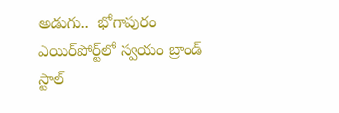అడుగు..  భోగాపురం ఎయిర్‌పోర్ట్‌లో స్వ‌యం బ్రాండ్ స్టాల్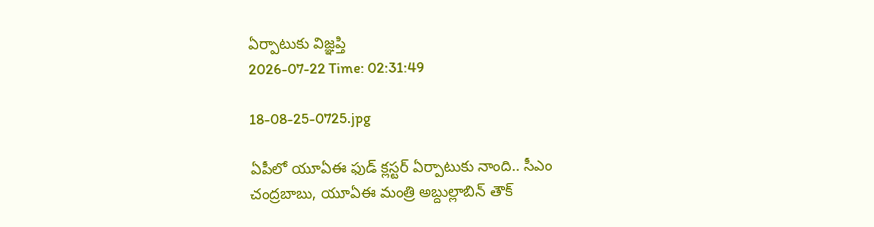ఏర్పాటుకు విజ్ఞ‌ప్తి
2026-07-22 Time: 02:31:49

18-08-25-0725.jpg

ఏపీలో యూఏఈ ఫుడ్ క్లస్టర్ ఏర్పాటుకు నాంది.. సీఎం చంద్రబాబు, యూఏఈ మంత్రి అబ్దుల్లాబిన్ తౌక్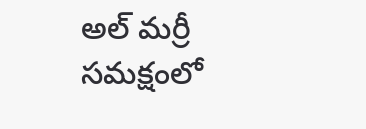అల్ మర్రీ  సమక్షంలో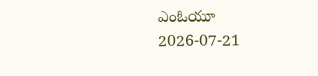ఎంఓయూ
2026-07-21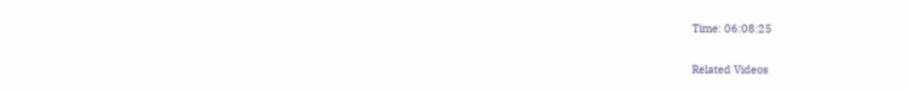Time: 06:08:25

Related Videos